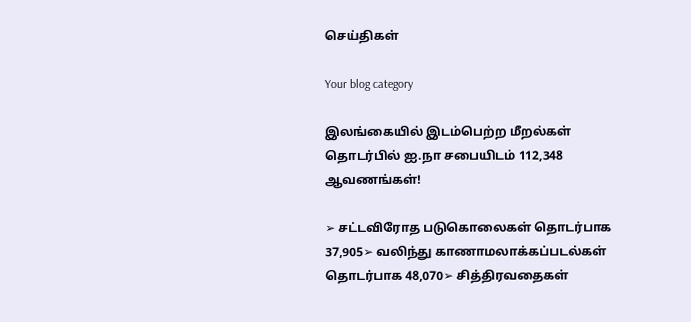செய்திகள்

Your blog category

இலங்கையில் இடம்பெற்ற மீறல்கள் தொடர்பில் ஐ.நா சபையிடம் 112,348 ஆவணங்கள்!

➢ சட்டவிரோத படுகொலைகள் தொடர்பாக 37,905➢ வலிந்து காணாமலாக்கப்படல்கள் தொடர்பாக 48,070➢ சித்திரவதைகள்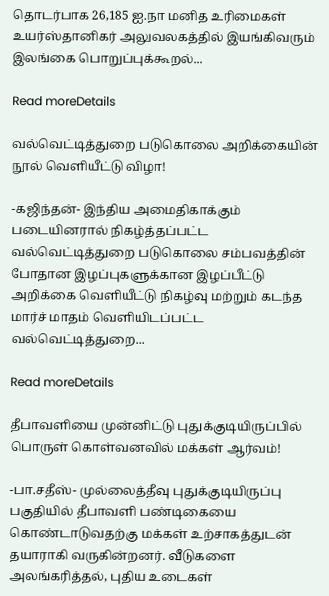தொடர்பாக 26,185 ஐ.நா மனித உரிமைகள் உயர்ஸ்தானிகர் அலுவலகத்தில் இயங்கிவரும் இலங்கை பொறுப்புக்கூறல்...

Read moreDetails

வல்வெட்டித்துறை படுகொலை அறிக்கையின் நூல் வெளியீட்டு விழா!

-கஜிந்தன்- இந்திய அமைதிகாக்கும் படையினரால் நிகழ்த்தப்பட்ட வல்வெட்டித்துறை படுகொலை சம்பவத்தின் போதான இழப்புகளுக்கான இழப்பீட்டு அறிக்கை வெளியீட்டு நிகழ்வு மற்றும் கடந்த மார்ச் மாதம் வெளியிடப்பட்ட வல்வெட்டித்துறை...

Read moreDetails

தீபாவளியை முன்னிட்டு புதுக்குடியிருப்பில் பொருள் கொள்வனவில் மக்கள் ஆர்வம்!

-பா.சதீஸ்- முல்லைத்தீவு புதுக்குடியிருப்பு பகுதியில் தீபாவளி பண்டிகையை கொண்டாடுவதற்கு மக்கள் உற்சாகத்துடன் தயாராகி வருகின்றனர். வீடுகளை அலங்கரித்தல், புதிய உடைகள்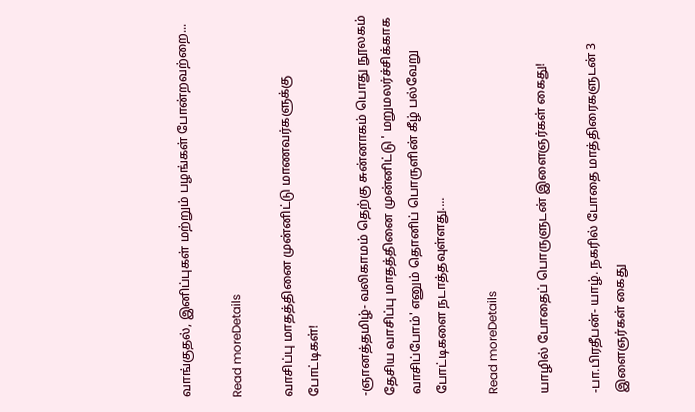வாங்குதல், இனிப்புகள் மற்றும் பழங்கள் போன்றவற்றை...

Read moreDetails

வாசிப்பு மாதத்தினை முன்னிட்டு மாணவர்களுக்கு போட்டிகள்!

-ஞானத்தமிழ்- வலிகாமம் தெற்கு சுன்னாகம் பொது நூலகம் தேசிய வாசிப்பு மாதத்தினை முன்னிட்டு ' மறுமலர்ச்சிக்காக வாசிப்போம்' எனும் தொனிப் பொருளின் கீழ் பல்வேறு போட்டிகளை நடாத்தவுள்ளது....

Read moreDetails

யாழில் போதைப் பொருளுடன் இளைஞர்கள் கைது!

-பா.பிரதீபன்- யாழ். நகரில் போதை மாத்திரைகளுடன் 3 இளைஞர்கள் கைது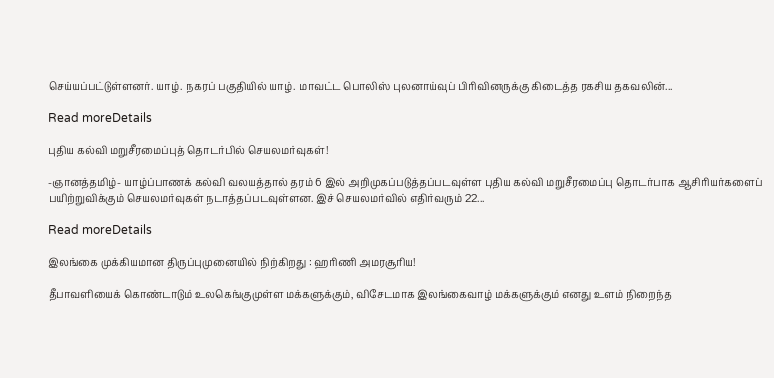செய்யப்பட்டுள்ளனர். யாழ். நகரப் பகுதியில் யாழ். மாவட்ட பொலிஸ் புலனாய்வுப் பிரிவினருக்கு கிடைத்த ரகசிய தகவலின்...

Read moreDetails

புதிய கல்வி மறுசீரமைப்புத் தொடர்பில் செயலமர்வுகள்!

-ஞானத்தமிழ்- யாழ்ப்பாணக் கல்வி வலயத்தால் தரம் 6 இல் அறிமுகப்படுத்தப்படவுள்ள புதிய கல்வி மறுசீரமைப்பு தொடர்பாக ஆசிரியர்களைப் பயிற்றுவிக்கும் செயலமர்வுகள் நடாத்தப்படவுள்ளன. இச் செயலமர்வில் எதிர்வரும் 22...

Read moreDetails

இலங்கை முக்கியமான திருப்புமுனையில் நிற்கிறது : ஹரிணி அமரசூரிய!

தீபாவளியைக் கொண்டாடும் உலகெங்குமுள்ள மக்களுக்கும், விசேடமாக இலங்கைவாழ் மக்களுக்கும் எனது உளம் நிறைந்த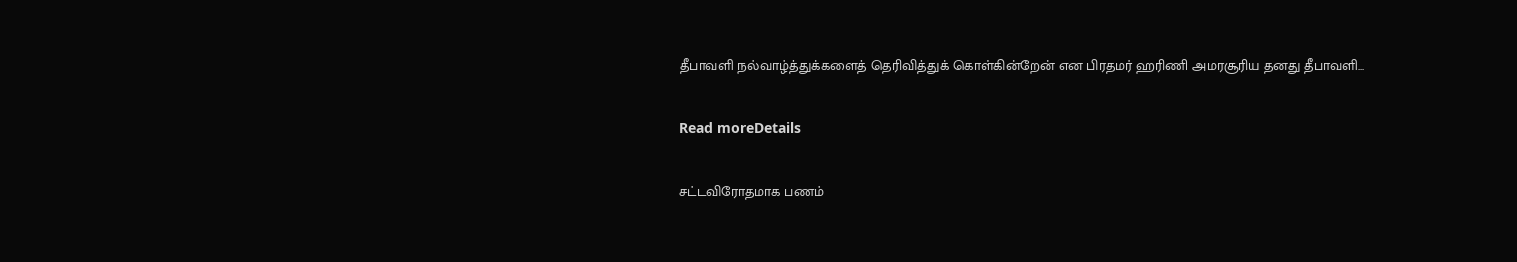தீபாவளி நல்வாழ்த்துக்களைத் தெரிவித்துக் கொள்கின்றேன் என பிரதமர் ஹரிணி அமரசூரிய தனது தீபாவளி...

Read moreDetails

சட்டவிரோதமாக பணம்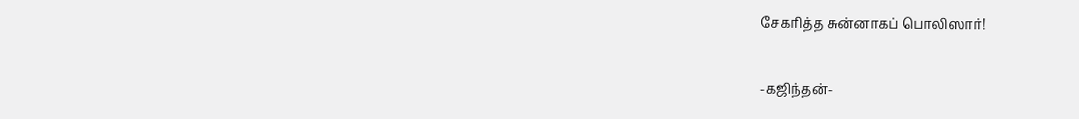சேகரித்த சுன்னாகப் பொலிஸார்!

-கஜிந்தன்-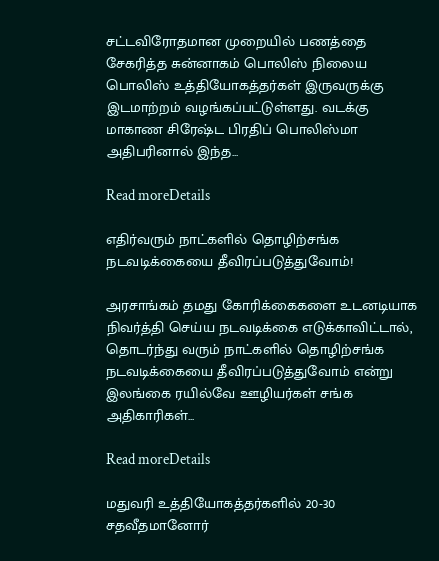சட்டவிரோதமான முறையில் பணத்தை சேகரித்த சுன்னாகம் பொலிஸ் நிலைய பொலிஸ் உத்தியோகத்தர்கள் இருவருக்கு இடமாற்றம் வழங்கப்பட்டுள்ளது. வடக்கு மாகாண சிரேஷ்ட பிரதிப் பொலிஸ்மா அதிபரினால் இந்த...

Read moreDetails

எதிர்வரும் நாட்களில் தொழிற்சங்க நடவடிக்கையை தீவிரப்படுத்துவோம்!

அரசாங்கம் தமது கோரிக்கைகளை உடனடியாக நிவர்த்தி செய்ய நடவடிக்கை எடுக்காவிட்டால், தொடர்ந்து வரும் நாட்களில் தொழிற்சங்க நடவடிக்கையை தீவிரப்படுத்துவோம் என்று இலங்கை ரயில்வே ஊழியர்கள் சங்க அதிகாரிகள்...

Read moreDetails

மதுவரி உத்தியோகத்தர்களில் 20-30 சதவீதமானோர்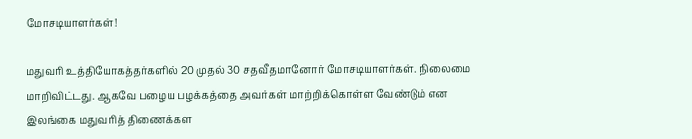மோசடியாளர்கள்!

மதுவரி உத்தியோகத்தர்களில் 20 முதல் 30 சதவீதமானோர் மோசடியாளர்கள். நிலைமை மாறிவிட்டது. ஆகவே பழைய பழக்கத்தை அவர்கள் மாற்றிக்கொள்ள வேண்டும் என இலங்கை மதுவரித் திணைக்கள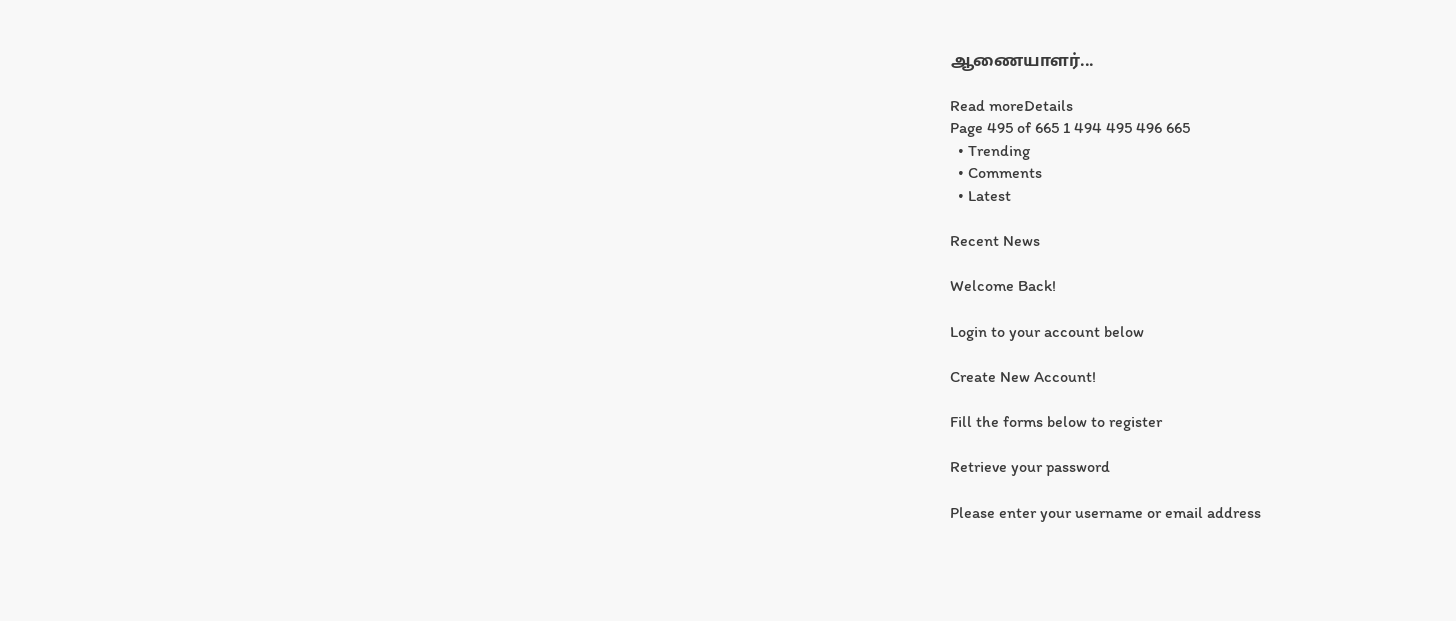ஆணையாளர்...

Read moreDetails
Page 495 of 665 1 494 495 496 665
  • Trending
  • Comments
  • Latest

Recent News

Welcome Back!

Login to your account below

Create New Account!

Fill the forms below to register

Retrieve your password

Please enter your username or email address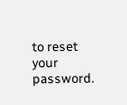to reset your password.